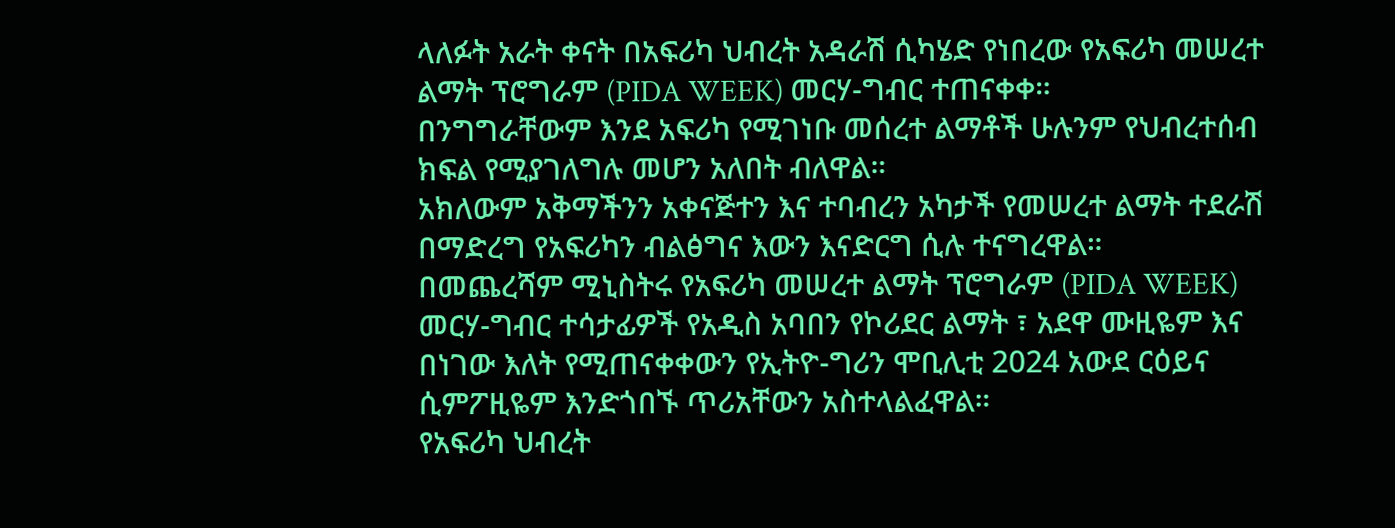ላለፉት አራት ቀናት በአፍሪካ ህብረት አዳራሽ ሲካሄድ የነበረው የአፍሪካ መሠረተ ልማት ፕሮግራም (PIDA WEEK) መርሃ-ግብር ተጠናቀቀ።
በንግግራቸውም እንደ አፍሪካ የሚገነቡ መሰረተ ልማቶች ሁሉንም የህብረተሰብ ክፍል የሚያገለግሉ መሆን አለበት ብለዋል።
አክለውም አቅማችንን አቀናጅተን እና ተባብረን አካታች የመሠረተ ልማት ተደራሽ በማድረግ የአፍሪካን ብልፅግና እውን እናድርግ ሲሉ ተናግረዋል።
በመጨረሻም ሚኒስትሩ የአፍሪካ መሠረተ ልማት ፕሮግራም (PIDA WEEK) መርሃ-ግብር ተሳታፊዎች የአዲስ አባበን የኮሪደር ልማት ፣ አደዋ ሙዚዬም እና በነገው እለት የሚጠናቀቀውን የኢትዮ-ግሪን ሞቢሊቲ 2024 አውደ ርዕይና ሲምፖዚዬም እንድጎበኙ ጥሪአቸውን አስተላልፈዋል።
የአፍሪካ ህብረት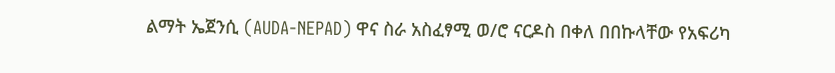ልማት ኤጀንሲ (AUDA-NEPAD) ዋና ስራ አስፈፃሚ ወ/ሮ ናርዶስ በቀለ በበኩላቸው የአፍሪካ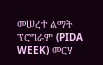መሠረተ ልማት ፕሮግራም (PIDA WEEK) መርሃ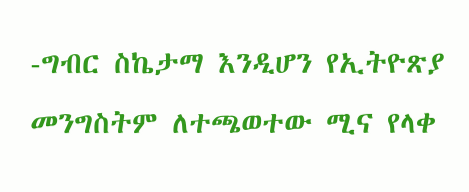-ግብር ስኬታማ እንዲሆን የኢትዮጽያ መንግስትም ለተጫወተው ሚና የላቀ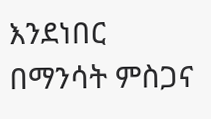እንደነበር በማንሳት ምስጋና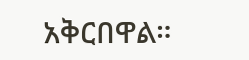አቅርበዋል።